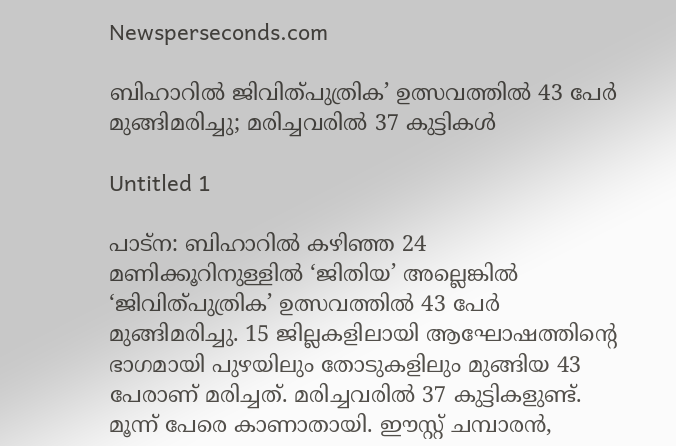Newsperseconds.com

ബിഹാറില്‍ ജിവിത്പുത്രിക’ ഉത്സവത്തില്‍ 43 പേര്‍ മുങ്ങിമരിച്ചു; മരിച്ചവരില്‍ 37 കുട്ടികള്‍

Untitled 1

പാട്ന: ബിഹാറില്‍ കഴിഞ്ഞ 24 മണിക്കൂറിനുള്ളില്‍ ‘ജിതിയ’ അല്ലെങ്കില്‍ ‘ജിവിത്പുത്രിക’ ഉത്സവത്തില്‍ 43 പേര്‍ മുങ്ങിമരിച്ചു. 15 ജില്ലകളിലായി ആഘോഷത്തിന്റെ ഭാഗമായി പുഴയിലും തോടുകളിലും മുങ്ങിയ 43 പേരാണ് മരിച്ചത്. മരിച്ചവരില്‍ 37 കുട്ടികളുണ്ട്. മൂന്ന് പേരെ കാണാതായി. ഈസ്റ്റ് ചമ്പാരന്‍,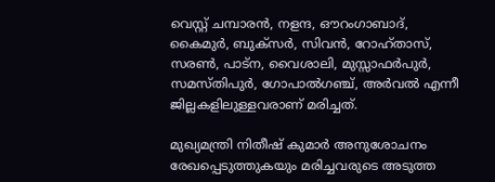വെസ്റ്റ് ചമ്പാരന്‍, നളന്ദ, ഔറംഗാബാദ്, കൈമുര്‍, ബുക്സര്‍, സിവന്‍, റോഹ്താസ്, സരണ്‍, പാട്ന, വൈശാലി, മുസ്സാഫര്‍പുര്‍, സമസ്തിപുര്‍, ഗോപാല്‍ഗഞ്ച്, അര്‍വല്‍ എന്നീ ജില്ലകളിലുള്ളവരാണ് മരിച്ചത്.

മുഖ്യമന്ത്രി നിതീഷ് കുമാര്‍ അനുശോചനം രേഖപ്പെടുത്തുകയും മരിച്ചവരുടെ അടുത്ത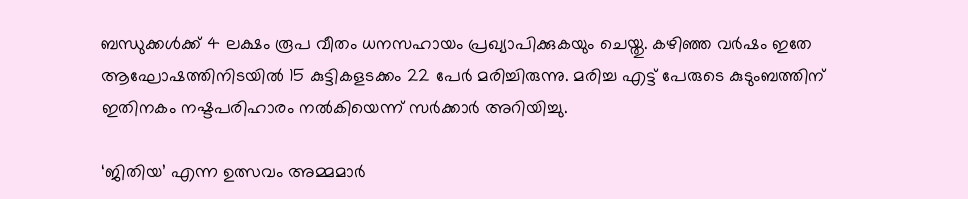ബന്ധുക്കള്‍ക്ക് 4 ലക്ഷം രൂപ വീതം ധനസഹായം പ്രഖ്യാപിക്കുകയും ചെയ്തു. കഴിഞ്ഞ വര്‍ഷം ഇതേ ആഘോഷത്തിനിടയില്‍ 15 കുട്ടികളടക്കം 22 പേര്‍ മരിച്ചിരുന്നു. മരിച്ച എട്ട് പേരുടെ കുടുംബത്തിന് ഇതിനകം നഷ്ടപരിഹാരം നല്‍കിയെന്ന് സര്‍ക്കാര്‍ അറിയിച്ചു.

‘ജിതിയ’ എന്ന ഉത്സവം അമ്മമാര്‍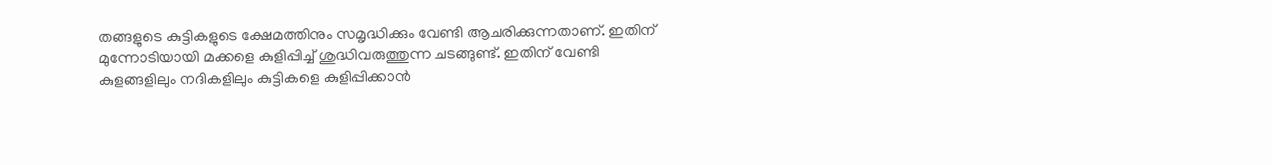തങ്ങളുടെ കുട്ടികളുടെ ക്ഷേമത്തിനും സമൃദ്ധിക്കും വേണ്ടി ആചരിക്കുന്നതാണ്. ഇതിന് മുന്നോടിയായി മക്കളെ കുളിപ്പിച്ച് ശുദ്ധിവരുത്തുന്ന ചടങ്ങുണ്ട്. ഇതിന് വേണ്ടി കുളങ്ങളിലും നദികളിലും കുട്ടികളെ കുളിപ്പിക്കാന്‍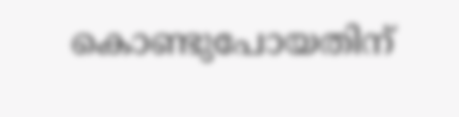കൊണ്ടുപോയതിന്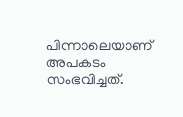പിന്നാലെയാണ് അപകടം സംഭവിച്ചത്.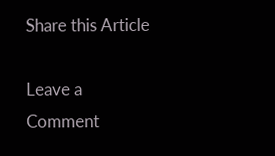Share this Article

Leave a Comment